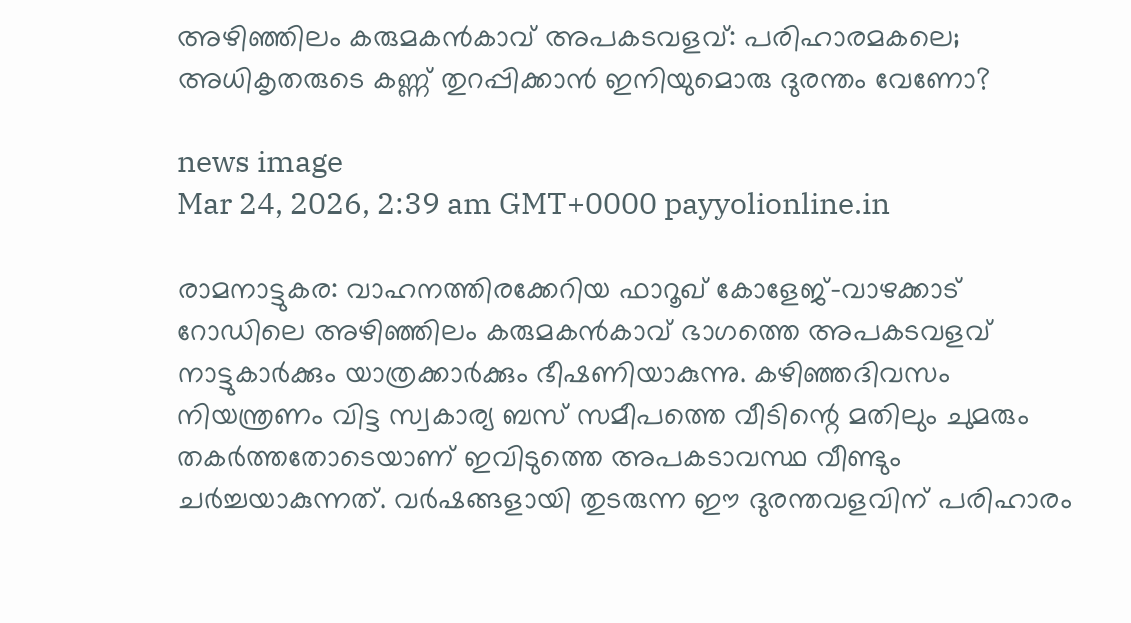അഴിഞ്ഞിലം കരുമകൻകാവ് അപകടവളവ്: പരിഹാരമകലെ; അധികൃതരുടെ കണ്ണ് തുറപ്പിക്കാൻ ഇനിയുമൊരു ദുരന്തം വേണോ?

news image
Mar 24, 2026, 2:39 am GMT+0000 payyolionline.in

രാമനാട്ടുകര: വാഹനത്തിരക്കേറിയ ഫാറൂഖ് കോളേജ്-വാഴക്കാട് റോഡിലെ അഴിഞ്ഞിലം കരുമകൻകാവ് ഭാഗത്തെ അപകടവളവ് നാട്ടുകാർക്കും യാത്രക്കാർക്കും ഭീഷണിയാകുന്നു. കഴിഞ്ഞദിവസം നിയന്ത്രണം വിട്ട സ്വകാര്യ ബസ് സമീപത്തെ വീടിന്റെ മതിലും ചുമരും തകർത്തതോടെയാണ് ഇവിടുത്തെ അപകടാവസ്ഥ വീണ്ടും ചർച്ചയാകുന്നത്. വർഷങ്ങളായി തുടരുന്ന ഈ ദുരന്തവളവിന് പരിഹാരം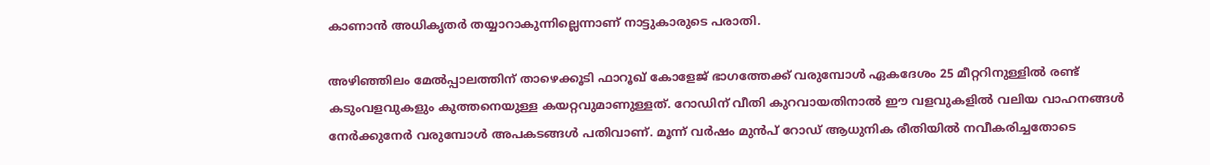കാണാൻ അധികൃതർ തയ്യാറാകുന്നില്ലെന്നാണ് നാട്ടുകാരുടെ പരാതി.

അഴിഞ്ഞിലം മേൽപ്പാലത്തിന് താഴെക്കൂടി ഫാറൂഖ് കോളേജ് ഭാഗത്തേക്ക് വരുമ്പോൾ ഏകദേശം 25 മീറ്ററിനുള്ളിൽ രണ്ട് കടുംവളവുകളും കുത്തനെയുള്ള കയറ്റവുമാണുള്ളത്. റോഡിന് വീതി കുറവായതിനാൽ ഈ വളവുകളിൽ വലിയ വാഹനങ്ങൾ നേർക്കുനേർ വരുമ്പോൾ അപകടങ്ങൾ പതിവാണ്. മൂന്ന് വർഷം മുൻപ് റോഡ് ആധുനിക രീതിയിൽ നവീകരിച്ചതോടെ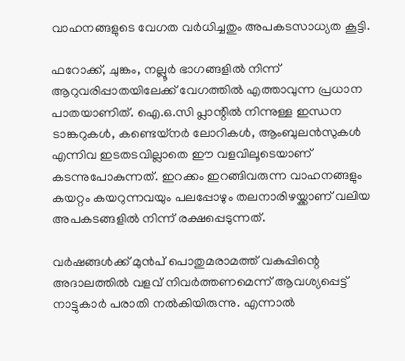വാഹനങ്ങളുടെ വേഗത വർധിച്ചതും അപകടസാധ്യത കൂട്ടി.

ഫറോക്ക്, ചുങ്കം, നല്ലൂർ ഭാഗങ്ങളിൽ നിന്ന് ആറുവരിപ്പാതയിലേക്ക് വേഗത്തിൽ എത്താവുന്ന പ്രധാന പാതയാണിത്. ഐ.ഒ.സി പ്ലാന്റിൽ നിന്നുള്ള ഇന്ധന ടാങ്കറുകൾ, കണ്ടെയ്നർ ലോറികൾ, ആംബുലൻസുകൾ എന്നിവ ഇടതടവില്ലാതെ ഈ വളവിലൂടെയാണ് കടന്നുപോകുന്നത്. ഇറക്കം ഇറങ്ങിവരുന്ന വാഹനങ്ങളും കയറ്റം കയറുന്നവയും പലപ്പോഴും തലനാരിഴയ്ക്കാണ് വലിയ അപകടങ്ങളിൽ നിന്ന് രക്ഷപ്പെടുന്നത്.

വർഷങ്ങൾക്ക് മുൻപ് പൊതുമരാമത്ത് വകുപ്പിന്റെ അദാലത്തിൽ വളവ് നിവർത്തണമെന്ന് ആവശ്യപ്പെട്ട് നാട്ടുകാർ പരാതി നൽകിയിരുന്നു. എന്നാൽ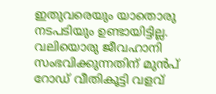ഇതുവരെയും യാതൊരു നടപടിയും ഉണ്ടായിട്ടില്ല. വലിയൊരു ജീവഹാനി സംഭവിക്കുന്നതിന് മുൻപ് റോഡ് വീതികൂട്ടി വളവ്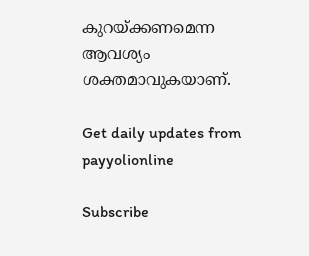കുറയ്ക്കണമെന്ന ആവശ്യം ശക്തമാവുകയാണ്.

Get daily updates from payyolionline

Subscribe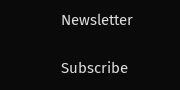Newsletter

Subscribe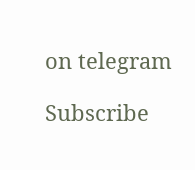on telegram

Subscribe